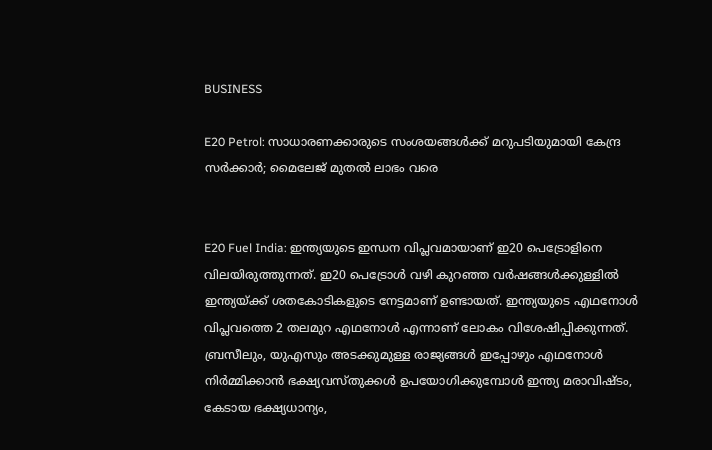BUSINESS

E20 Petrol: സാധാരണക്കാരുടെ സംശയങ്ങള്‍ക്ക് മറുപടിയുമായി കേന്ദ്ര സര്‍ക്കാര്‍; മൈലേജ് മുതല്‍ ലാഭം വരെ


E20 Fuel India: ഇന്ത്യയുടെ ഇന്ധന വിപ്ലവമായാണ് ഇ20 പെട്രോളിനെ വിലയിരുത്തുന്നത്. ഇ20 പെട്രോള്‍ വഴി കുറഞ്ഞ വര്‍ഷങ്ങള്‍ക്കുള്ളില്‍ ഇന്ത്യയ്ക്ക് ശതകോടികളുടെ നേട്ടമാണ് ഉണ്ടായത്. ഇന്ത്യയുടെ എഥനോള്‍ വിപ്ലവത്തെ 2 തലമുറ എഥനോള്‍ എന്നാണ് ലോകം വിശേഷിപ്പിക്കുന്നത്. ബ്രസീലും, യുഎസും അടക്കുമുള്ള രാജ്യങ്ങള്‍ ഇപ്പോഴും എഥനോള്‍ നിര്‍മ്മിക്കാന്‍ ഭക്ഷ്യവസ്തുക്കള്‍ ഉപയോഗിക്കുമ്പോള്‍ ഇന്ത്യ മരാവിഷ്ടം, കേടായ ഭക്ഷ്യധാന്യം,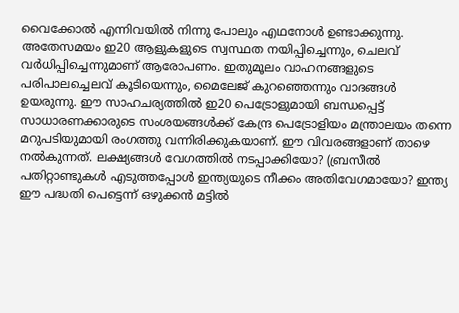വൈക്കോല്‍ എന്നിവയില്‍ നിന്നു പോലും എഥനോള്‍ ഉണ്ടാക്കുന്നു. അതേസമയം ഇ20 ആളുകളുടെ സ്വസ്ഥത നയിപ്പിച്ചെന്നും, ചെലവ് വര്‍ധിപ്പിച്ചെന്നുമാണ് ആരോപണം. ഇതുമൂലം വാഹനങ്ങളുടെ പരിപാലച്ചെലവ് കൂടിയെന്നും, മൈലേജ് കുറഞ്ഞെന്നും വാദങ്ങള്‍ ഉയരുന്നു. ഈ സാഹചര്യത്തില്‍ ഇ20 പെട്രോളുമായി ബന്ധപ്പെട്ട് സാധാരണക്കാരുടെ സംശയങ്ങള്‍ക്ക് കേന്ദ്ര പെട്രോളിയം മന്ത്രാലയം തന്നെ മറുപടിയുമായി രംഗത്തു വന്നിരിക്കുകയാണ്. ഈ വിവരങ്ങളാണ് താഴെ നല്‍കുന്നത്. ലക്ഷ്യങ്ങള്‍ വേഗത്തില്‍ നടപ്പാക്കിയോ? (ബ്രസീല്‍ പതിറ്റാണ്ടുകള്‍ എടുത്തപ്പോള്‍ ഇന്ത്യയുടെ നീക്കം അതിവേഗമായോ? ഇന്ത്യ ഈ പദ്ധതി പെട്ടെന്ന് ഒഴുക്കന്‍ മട്ടില്‍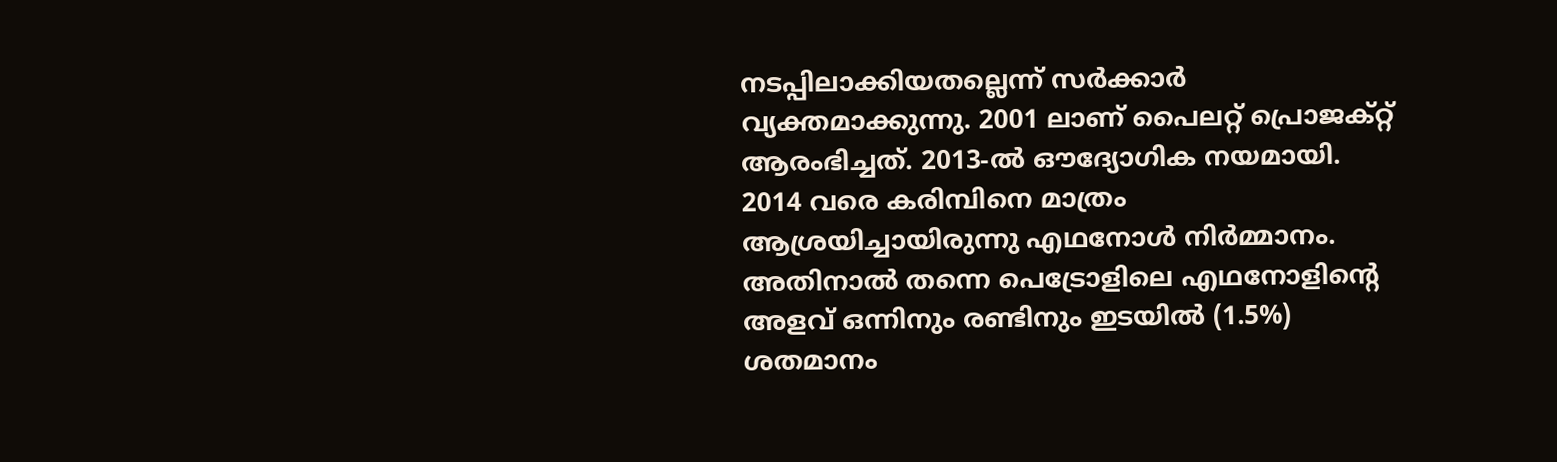നടപ്പിലാക്കിയതല്ലെന്ന് സര്‍ക്കാര്‍ വ്യക്തമാക്കുന്നു. 2001 ലാണ് പൈലറ്റ് പ്രൊജക്റ്റ് ആരംഭിച്ചത്. 2013-ല്‍ ഔദ്യോഗിക നയമായി. 2014 വരെ കരിമ്പിനെ മാത്രം ആശ്രയിച്ചായിരുന്നു എഥനോള്‍ നിര്‍മ്മാനം. അതിനാല്‍ തന്നെ പെട്രോളിലെ എഥനോളിന്റെ അളവ് ഒന്നിനും രണ്ടിനും ഇടയില്‍ (1.5%) ശതമാനം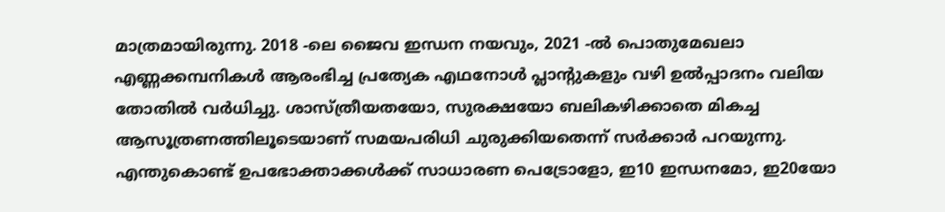മാത്രമായിരുന്നു. 2018 -ലെ ജൈവ ഇന്ധന നയവും, 2021 -ല്‍ പൊതുമേഖലാ എണ്ണക്കമ്പനികള്‍ ആരംഭിച്ച പ്രത്യേക എഥനോള്‍ പ്ലാന്റുകളും വഴി ഉല്‍പ്പാദനം വലിയ തോതില്‍ വര്‍ധിച്ചു. ശാസ്ത്രീയതയോ, സുരക്ഷയോ ബലികഴിക്കാതെ മികച്ച ആസൂത്രണത്തിലൂടെയാണ് സമയപരിധി ചുരുക്കിയതെന്ന് സര്‍ക്കാര്‍ പറയുന്നു. എന്തുകൊണ്ട് ഉപഭോക്താക്കള്‍ക്ക് സാധാരണ പെട്രോളോ, ഇ10 ഇന്ധനമോ, ഇ20യോ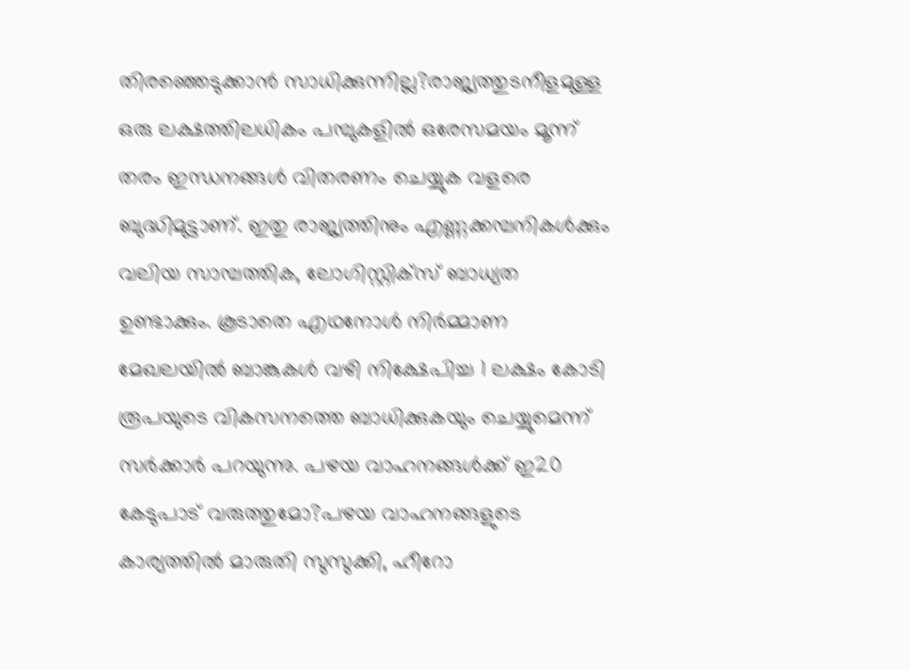തിരഞ്ഞെടുക്കാന്‍ സാധിക്കുന്നില്ല?രാജ്യത്തുടനീളമുള്ള ഒരു ലക്ഷത്തിലധികം പമ്പുകളില്‍ ഒരേസമയം മൂന്ന് തരം ഇന്ധനങ്ങള്‍ വിതരണം ചെയ്യുക വളരെ ബുദ്ധിമുട്ടാണ്. ഇതു രാജ്യത്തിനും എണ്ണക്കമ്പനികള്‍ക്കും വലിയ സാമ്പത്തിക, ലോഗിസ്റ്റിക്‌സ് ബാധ്യത ഉണ്ടാക്കും. കൂടാതെ എഥനോള്‍ നിര്‍മ്മാണ മേഖലയില്‍ ബാങ്കുകള്‍ വഴി നിക്ഷേപിച്ച 1 ലക്ഷം കോടി രൂപയുടെ വികസനത്തെ ബാധിക്കുകയും ചെയ്യുമെന്ന് സര്‍ക്കാര്‍ പറയുന്നു. പഴയ വാഹനങ്ങള്‍ക്ക് ഇ20 കേടുപാട് വരുത്തുമോ?പഴയ വാഹനങ്ങളുടെ കാര്യത്തില്‍ മാരുതി സുസുക്കി, ഹീറോ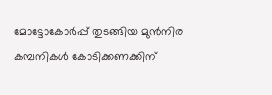മോട്ടോകോര്‍പ്പ് തുടങ്ങിയ മുന്‍നിര കമ്പനികള്‍ കോടിക്കണക്കിന്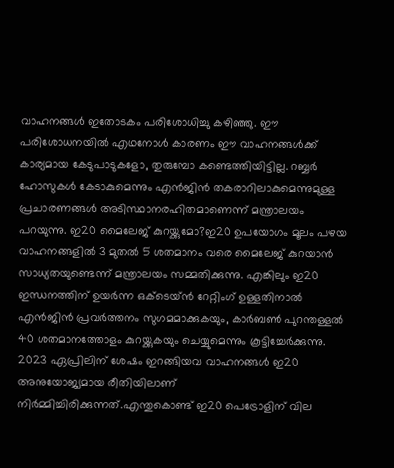വാഹനങ്ങള്‍ ഇതോടകം പരിശോധിച്ചു കഴിഞ്ഞു. ഈ പരിശോധനയില്‍ എഥനോള്‍ കാരണം ഈ വാഹനങ്ങള്‍ക്ക് കാര്യമായ കേടുപാടുകളോ, തുരുമ്പോ കണ്ടെത്തിയിട്ടില്ല. റബ്ബര്‍ ഹോസുകള്‍ കേടാകുമെന്നും എന്‍ജിന്‍ തകരാറിലാകുമെന്നുമുള്ള പ്രചാരണങ്ങള്‍ അടിസ്ഥാനരഹിതമാണെന്ന് മന്ത്രാലയം പറയുന്നു. ഇ20 മൈലേജ് കുറയ്ക്കുമോ?ഇ20 ഉപയോഗം മൂലം പഴയ വാഹനങ്ങളില്‍ 3 മുതല്‍ 5 ശതമാനം വരെ മൈലേജ് കുറയാന്‍ സാധ്യതയുണ്ടെന്ന് മന്ത്രാലയം സമ്മതിക്കുന്നു. എങ്കിലും ഇ20 ഇന്ധനത്തിന് ഉയര്‍ന്ന ഒക്ടെയ്ന്‍ റേറ്റിംഗ് ഉള്ളതിനാല്‍ എന്‍ജിന്‍ പ്രവര്‍ത്തനം സുഗമമാക്കുകയും, കാര്‍ബണ്‍ പുറന്തള്ളല്‍ 40 ശതമാനത്തോളം കുറയ്ക്കുകയും ചെയ്യുമെന്നും കൂട്ടിച്ചേര്‍ക്കുന്നു. 2023 ഏപ്രിലിന് ശേഷം ഇറങ്ങിയവ വാഹനങ്ങള്‍ ഇ20 അനുയോജ്യമായ രീതിയിലാണ് നിര്‍മ്മിച്ചിരിക്കുന്നത്.എന്തുകൊണ്ട് ഇ20 പെട്രോളിന് വില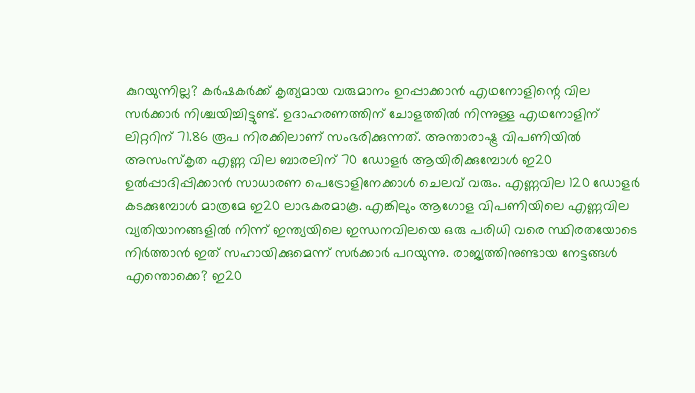കുറയുന്നില്ല? കര്‍ഷകര്‍ക്ക് കൃത്യമായ വരുമാനം ഉറപ്പാക്കാന്‍ എഥനോളിന്റെ വില സര്‍ക്കാര്‍ നിശ്ചയിച്ചിട്ടുണ്ട്. ഉദാഹരണത്തിന് ചോളത്തില്‍ നിന്നുള്ള എഥനോളിന് ലിറ്ററിന് 71.86 രൂപ നിരക്കിലാണ് സംഭരിക്കുന്നത്. അന്താരാഷ്ട്ര വിപണിയില്‍ അസംസ്‌കൃത എണ്ണ വില ബാരലിന് 70 ഡോളര്‍ ആയിരിക്കുമ്പോള്‍ ഇ20 ഉല്‍പ്പാദിപ്പിക്കാന്‍ സാധാരണ പെട്രോളിനേക്കാള്‍ ചെലവ് വരും. എണ്ണവില 120 ഡോളര്‍ കടക്കുമ്പോള്‍ മാത്രമേ ഇ20 ലാഭകരമാകൂ. എങ്കിലും ആഗോള വിപണിയിലെ എണ്ണവില വ്യതിയാനങ്ങളില്‍ നിന്ന് ഇന്ത്യയിലെ ഇന്ധനവിലയെ ഒരു പരിധി വരെ സ്ഥിരതയോടെ നിര്‍ത്താന്‍ ഇത് സഹായിക്കുമെന്ന് സര്‍ക്കാര്‍ പറയുന്നു. രാജ്യത്തിനുണ്ടായ നേട്ടങ്ങള്‍ എന്തൊക്കെ? ഇ20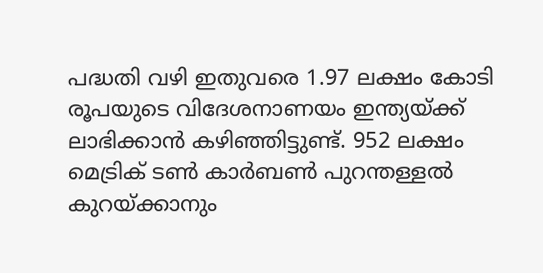പദ്ധതി വഴി ഇതുവരെ 1.97 ലക്ഷം കോടി രൂപയുടെ വിദേശനാണയം ഇന്ത്യയ്ക്ക് ലാഭിക്കാന്‍ കഴിഞ്ഞിട്ടുണ്ട്. 952 ലക്ഷം മെട്രിക് ടണ്‍ കാര്‍ബണ്‍ പുറന്തള്ളല്‍ കുറയ്ക്കാനും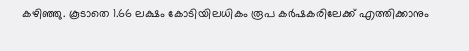കഴിഞ്ഞു. കൂടാതെ 1.66 ലക്ഷം കോടിയിലധികം രൂപ കര്‍ഷകരിലേക്ക് എത്തിക്കാനും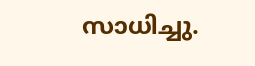സാധിച്ചു.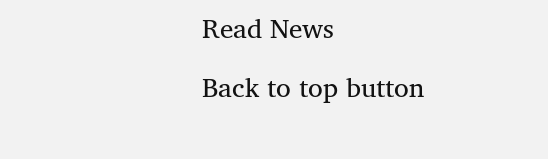Read News

Back to top button